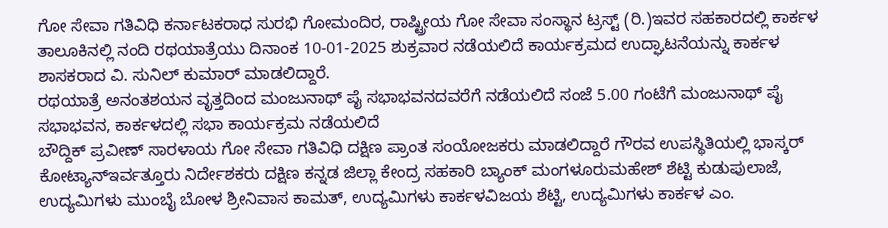ಗೋ ಸೇವಾ ಗತಿವಿಧಿ ಕರ್ನಾಟಕರಾಧ ಸುರಭಿ ಗೋಮಂದಿರ, ರಾಷ್ಟ್ರೀಯ ಗೋ ಸೇವಾ ಸಂಸ್ಥಾನ ಟ್ರಸ್ಟ್ (ರಿ.)ಇವರ ಸಹಕಾರದಲ್ಲಿ ಕಾರ್ಕಳ ತಾಲೂಕಿನಲ್ಲಿ ನಂದಿ ರಥಯಾತ್ರೆಯು ದಿನಾಂಕ 10-01-2025 ಶುಕ್ರವಾರ ನಡೆಯಲಿದೆ ಕಾರ್ಯಕ್ರಮದ ಉದ್ಘಾಟನೆಯನ್ನು ಕಾರ್ಕಳ ಶಾಸಕರಾದ ವಿ. ಸುನಿಲ್ ಕುಮಾರ್ ಮಾಡಲಿದ್ದಾರೆ.
ರಥಯಾತ್ರೆ ಅನಂತಶಯನ ವೃತ್ತದಿಂದ ಮಂಜುನಾಥ್ ಪೈ ಸಭಾಭವನದವರೆಗೆ ನಡೆಯಲಿದೆ ಸಂಜೆ 5.00 ಗಂಟೆಗೆ ಮಂಜುನಾಥ್ ಪೈ ಸಭಾಭವನ, ಕಾರ್ಕಳದಲ್ಲಿ ಸಭಾ ಕಾರ್ಯಕ್ರಮ ನಡೆಯಲಿದೆ
ಬೌದ್ದಿಕ್ ಪ್ರವೀಣ್ ಸಾರಳಾಯ ಗೋ ಸೇವಾ ಗತಿವಿಧಿ ದಕ್ಷಿಣ ಪ್ರಾಂತ ಸಂಯೋಜಕರು ಮಾಡಲಿದ್ದಾರೆ ಗೌರವ ಉಪಸ್ಥಿತಿಯಲ್ಲಿ ಭಾಸ್ಕರ್ ಕೋಟ್ಯಾನ್ಇರ್ವತ್ತೂರು ನಿರ್ದೇಶಕರು ದಕ್ಷಿಣ ಕನ್ನಡ ಜಿಲ್ಲಾ ಕೇಂದ್ರ ಸಹಕಾರಿ ಬ್ಯಾಂಕ್ ಮಂಗಳೂರುಮಹೇಶ್ ಶೆಟ್ಟಿ ಕುಡುಪುಲಾಜೆ, ಉದ್ಯಮಿಗಳು ಮುಂಬೈ ಬೋಳ ಶ್ರೀನಿವಾಸ ಕಾಮತ್, ಉದ್ಯಮಿಗಳು ಕಾರ್ಕಳವಿಜಯ ಶೆಟ್ಟಿ, ಉದ್ಯಮಿಗಳು ಕಾರ್ಕಳ ಎಂ.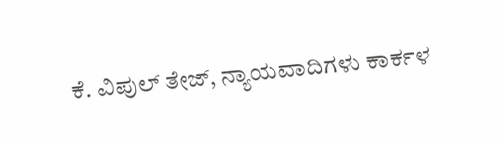ಕೆ. ವಿಪುಲ್ ತೇಜ್, ನ್ಯಾಯವಾದಿಗಳು ಕಾರ್ಕಳ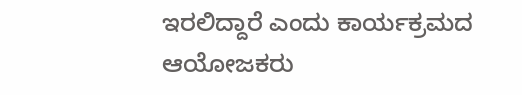ಇರಲಿದ್ದಾರೆ ಎಂದು ಕಾರ್ಯಕ್ರಮದ ಆಯೋಜಕರು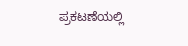ಪ್ರಕಟಣೆಯಲ್ಲಿ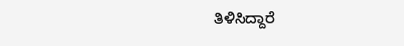ತಿಳಿಸಿದ್ದಾರೆ